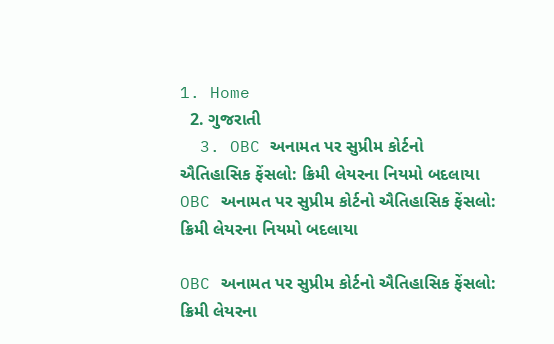1. Home
  2. ગુજરાતી
  3. OBC અનામત પર સુપ્રીમ કોર્ટનો ઐતિહાસિક ફેંસલો: ક્રિમી લેયરના નિયમો બદલાયા
OBC અનામત પર સુપ્રીમ કોર્ટનો ઐતિહાસિક ફેંસલો: ક્રિમી લેયરના નિયમો બદલાયા

OBC અનામત પર સુપ્રીમ કોર્ટનો ઐતિહાસિક ફેંસલો: ક્રિમી લેયરના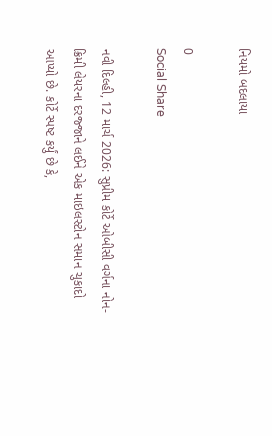નિયમો બદલાયા

0
Social Share

નવી દિલ્હી, 12 માર્ચ 2026: સુપ્રીમ કોર્ટે ઓબીસી વર્ગના નોન-ક્રિમી લેયરના દરજ્જાને લઈને એક માઇલસ્ટોન સમાન ચુકાદો આપ્યો છે. કોર્ટે સ્પષ્ટ કર્યું છે કે,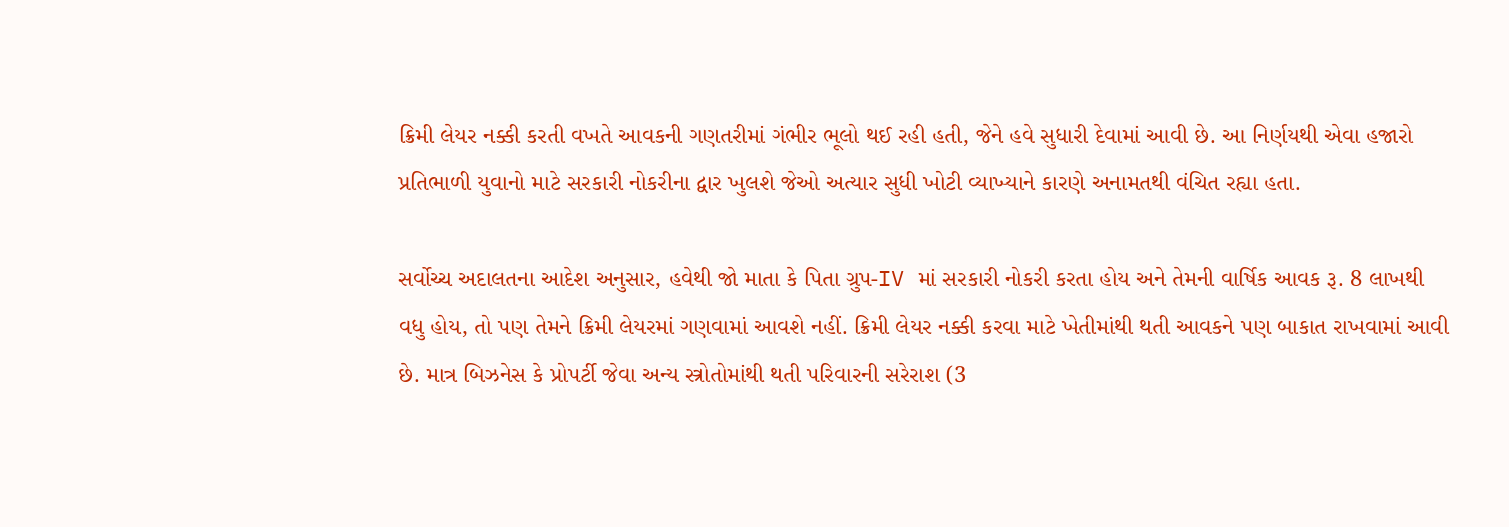ક્રિમી લેયર નક્કી કરતી વખતે આવકની ગણતરીમાં ગંભીર ભૂલો થઈ રહી હતી, જેને હવે સુધારી દેવામાં આવી છે. આ નિર્ણયથી એવા હજારો પ્રતિભાળી યુવાનો માટે સરકારી નોકરીના દ્વાર ખુલશે જેઓ અત્યાર સુધી ખોટી વ્યાખ્યાને કારણે અનામતથી વંચિત રહ્યા હતા.

સર્વોચ્ચ અદાલતના આદેશ અનુસાર, હવેથી જો માતા કે પિતા ગ્રુપ-IV માં સરકારી નોકરી કરતા હોય અને તેમની વાર્ષિક આવક રૂ. 8 લાખથી વધુ હોય, તો પણ તેમને ક્રિમી લેયરમાં ગણવામાં આવશે નહીં. ક્રિમી લેયર નક્કી કરવા માટે ખેતીમાંથી થતી આવકને પણ બાકાત રાખવામાં આવી છે. માત્ર બિઝનેસ કે પ્રોપર્ટી જેવા અન્ય સ્ત્રોતોમાંથી થતી પરિવારની સરેરાશ (3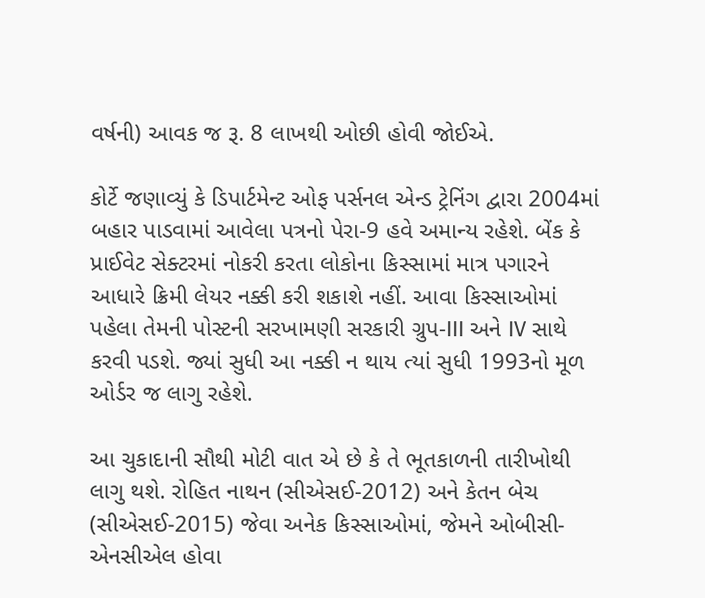વર્ષની) આવક જ રૂ. 8 લાખથી ઓછી હોવી જોઈએ.

કોર્ટે જણાવ્યું કે ડિપાર્ટમેન્ટ ઓફ પર્સનલ એન્ડ ટ્રેનિંગ દ્વારા 2004માં બહાર પાડવામાં આવેલા પત્રનો પેરા-9 હવે અમાન્ય રહેશે. બેંક કે પ્રાઈવેટ સેક્ટરમાં નોકરી કરતા લોકોના કિસ્સામાં માત્ર પગારને આધારે ક્રિમી લેયર નક્કી કરી શકાશે નહીં. આવા કિસ્સાઓમાં પહેલા તેમની પોસ્ટની સરખામણી સરકારી ગ્રુપ-III અને IV સાથે કરવી પડશે. જ્યાં સુધી આ નક્કી ન થાય ત્યાં સુધી 1993નો મૂળ ઓર્ડર જ લાગુ રહેશે.

આ ચુકાદાની સૌથી મોટી વાત એ છે કે તે ભૂતકાળની તારીખોથી લાગુ થશે. રોહિત નાથન (સીએસઈ-2012) અને કેતન બેચ (સીએસઈ-2015) જેવા અનેક કિસ્સાઓમાં, જેમને ઓબીસી-એનસીએલ હોવા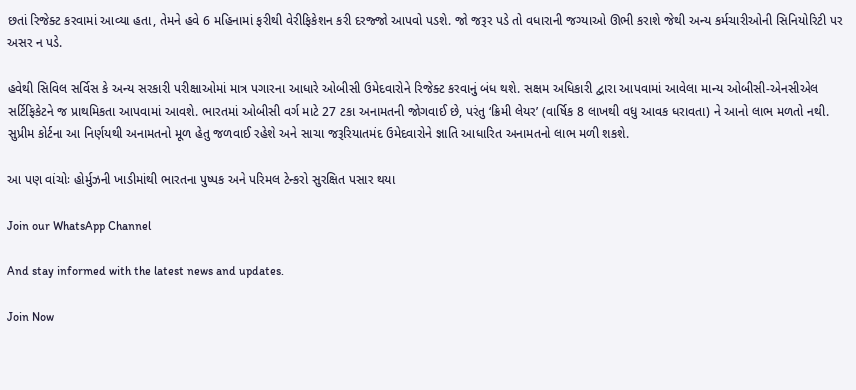છતાં રિજેક્ટ કરવામાં આવ્યા હતા, તેમને હવે 6 મહિનામાં ફરીથી વેરીફિકેશન કરી દરજ્જો આપવો પડશે. જો જરૂર પડે તો વધારાની જગ્યાઓ ઊભી કરાશે જેથી અન્ય કર્મચારીઓની સિનિયોરિટી પર અસર ન પડે.

હવેથી સિવિલ સર્વિસ કે અન્ય સરકારી પરીક્ષાઓમાં માત્ર પગારના આધારે ઓબીસી ઉમેદવારોને રિજેક્ટ કરવાનું બંધ થશે. સક્ષમ અધિકારી દ્વારા આપવામાં આવેલા માન્ય ઓબીસી-એનસીએલ સર્ટિફિકેટને જ પ્રાથમિકતા આપવામાં આવશે. ભારતમાં ઓબીસી વર્ગ માટે 27 ટકા અનામતની જોગવાઈ છે, પરંતુ ‘ક્રિમી લેયર’ (વાર્ષિક 8 લાખથી વધુ આવક ધરાવતા) ને આનો લાભ મળતો નથી. સુપ્રીમ કોર્ટના આ નિર્ણયથી અનામતનો મૂળ હેતુ જળવાઈ રહેશે અને સાચા જરૂરિયાતમંદ ઉમેદવારોને જ્ઞાતિ આધારિત અનામતનો લાભ મળી શકશે.

આ પણ વાંચોઃ હોર્મુઝની ખાડીમાંથી ભારતના પુષ્પક અને પરિમલ ટેન્કરો સુરક્ષિત પસાર થયા

Join our WhatsApp Channel

And stay informed with the latest news and updates.

Join Now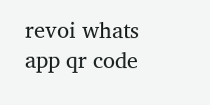revoi whats app qr code